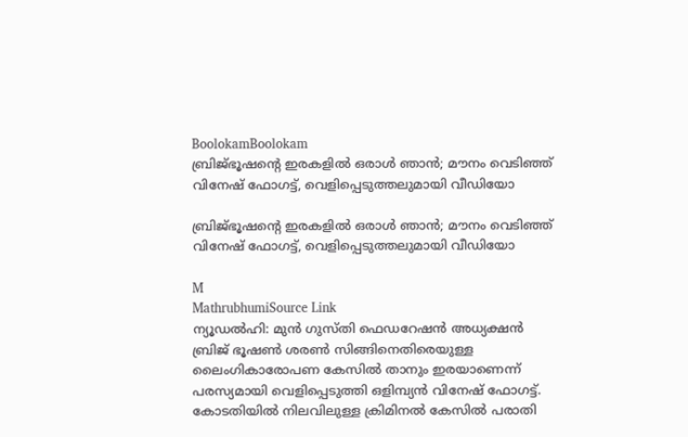BoolokamBoolokam
ബ്രിജ്ഭൂഷന്റെ ഇരകളിൽ ഒരാൾ ഞാൻ; മൗനം വെടിഞ്ഞ് വിനേഷ് ഫോഗട്ട്, വെളിപ്പെടുത്തലുമായി വീഡിയോ

ബ്രിജ്ഭൂഷന്റെ ഇരകളിൽ ഒരാൾ ഞാൻ; മൗനം വെടിഞ്ഞ് വിനേഷ് ഫോഗട്ട്, വെളിപ്പെടുത്തലുമായി വീഡിയോ

M
MathrubhumiSource Link
ന്യൂഡൽഹി: മുൻ ഗുസ്തി ഫെഡറേഷൻ അധ്യക്ഷൻ ബ്രിജ് ഭൂഷൺ ശരൺ സിങ്ങിനെതിരെയുള്ള ലൈംഗികാരോപണ കേസിൽ താനും ഇരയാണെന്ന് പരസ്യമായി വെളിപ്പെടുത്തി ഒളിമ്പ്യൻ വിനേഷ് ഫോഗട്ട്. കോടതിയിൽ നിലവിലുള്ള ക്രിമിനൽ കേസിൽ പരാതി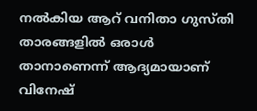നൽകിയ ആറ് വനിതാ ഗുസ്തി താരങ്ങളിൽ ഒരാൾ താനാണെന്ന് ആദ്യമായാണ് വിനേഷ്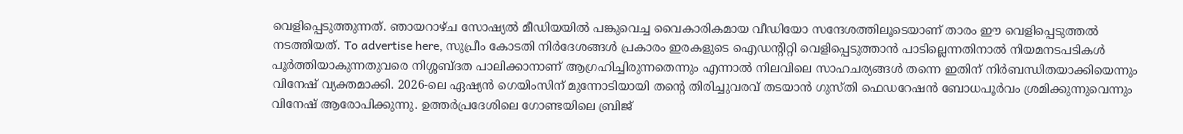വെളിപ്പെടുത്തുന്നത്. ഞായറാഴ്ച സോഷ്യൽ മീഡിയയിൽ പങ്കുവെച്ച വൈകാരികമായ വീഡിയോ സന്ദേശത്തിലൂടെയാണ് താരം ഈ വെളിപ്പെടുത്തൽ നടത്തിയത്. To advertise here, സുപ്രീം കോടതി നിർദേശങ്ങൾ പ്രകാരം ഇരകളുടെ ഐഡന്റിറ്റി വെളിപ്പെടുത്താൻ പാടില്ലെന്നതിനാൽ നിയമനടപടികൾ പൂർത്തിയാകുന്നതുവരെ നിശ്ശബ്ദത പാലിക്കാനാണ് ആഗ്രഹിച്ചിരുന്നതെന്നും എന്നാൽ നിലവിലെ സാഹചര്യങ്ങൾ തന്നെ ഇതിന് നിർബന്ധിതയാക്കിയെന്നും വിനേഷ് വ്യക്തമാക്കി. 2026-ലെ ഏഷ്യൻ ഗെയിംസിന് മുന്നോടിയായി തന്റെ തിരിച്ചുവരവ് തടയാൻ ഗുസ്തി ഫെഡറേഷൻ ബോധപൂർവം ശ്രമിക്കുന്നുവെന്നും വിനേഷ് ആരോപിക്കുന്നു. ഉത്തർപ്രദേശിലെ ഗോണ്ടയിലെ ബ്രിജ്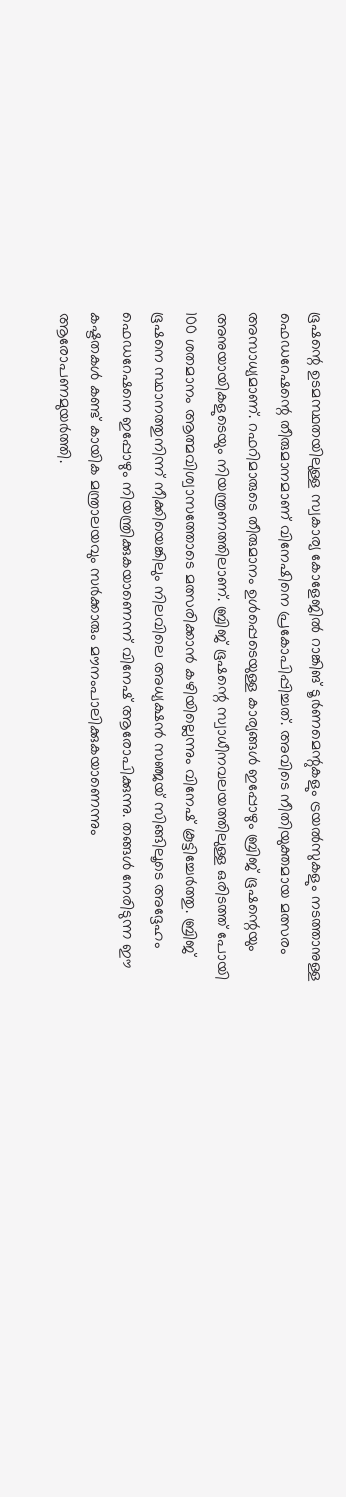ഭൂഷന്റെ ഉടമസ്ഥതയിലുള്ള സ്വകാര്യ കോളേജിൽ റാങ്കിങ് ടൂർണമെന്റുകളും ട്രയൽസുകളും നടത്താനുള്ള ഫെഡറേഷന്റെ തീരുമാനമാണ് വിനേഷിനെ പ്രകോപിപ്പിച്ചത്. അവിടെ നീതിയുക്തമായ മത്സരം അസാധ്യമാണ്. റഫറിമാരുടെ തീരുമാനം ഉൾപ്പെടെയുള്ള കാര്യങ്ങൾ ഇപ്പോഴും ബ്രിജ് ഭൂഷന്റെയും അനുയായികളുടെയും നിയന്ത്രണത്തിലാണ്. ബ്രിജ് ഭൂഷന്റെ സ്വാധീനവലയത്തിലുള്ള ഒരിടത്ത് പോയി 100 ശതമാനം ആത്മവിശ്വാസത്തോടെ മത്സരിക്കാൻ കഴിയില്ലെന്നും വിനേഷ് കൂട്ടിച്ചേർത്തു. ബ്രിജ് ഭൂഷനെ സ്ഥാനത്തുനിന്ന് നീക്കിയെങ്കിലും നിലവിലെ അധ്യക്ഷൻ സഞ്ജയ് സിങ്ങിലൂടെ അദ്ദേഹം ഫെഡറേഷനെ ഇപ്പോഴും നിയന്ത്രിക്കുകയാണെന്ന് വിനേഷ് ആരോപിക്കുന്നു. തങ്ങൾ നേരിടുന്ന ഈ കഷ്ടതകൾ കണ്ട് കായിക മന്ത്രാലയവും സർക്കാരും മൗനംപാലിക്കുകയാണെന്നും ആരോപണമുയർത്തി.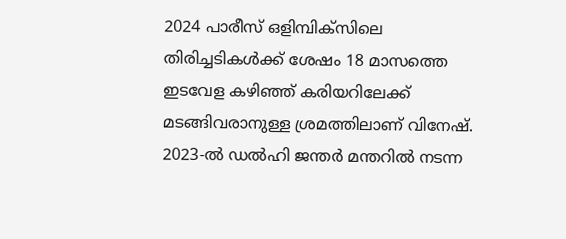2024 പാരീസ് ഒളിമ്പിക്സിലെ തിരിച്ചടികൾക്ക് ശേഷം 18 മാസത്തെ ഇടവേള കഴിഞ്ഞ് കരിയറിലേക്ക് മടങ്ങിവരാനുള്ള ശ്രമത്തിലാണ് വിനേഷ്. 2023-ൽ ഡൽഹി ജന്തർ മന്തറിൽ നടന്ന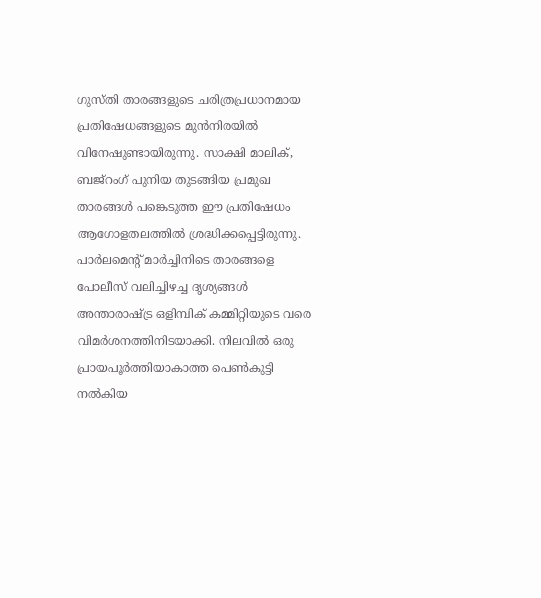ഗുസ്തി താരങ്ങളുടെ ചരിത്രപ്രധാനമായ പ്രതിഷേധങ്ങളുടെ മുൻനിരയിൽ വിനേഷുണ്ടായിരുന്നു. സാക്ഷി മാലിക്, ബജ്‌റംഗ് പുനിയ തുടങ്ങിയ പ്രമുഖ താരങ്ങൾ പങ്കെടുത്ത ഈ പ്രതിഷേധം ആഗോളതലത്തിൽ ശ്രദ്ധിക്കപ്പെട്ടിരുന്നു. പാർലമെന്റ് മാർച്ചിനിടെ താരങ്ങളെ പോലീസ് വലിച്ചിഴച്ച ദൃശ്യങ്ങൾ അന്താരാഷ്ട്ര ഒളിമ്പിക് കമ്മിറ്റിയുടെ വരെ വിമർശനത്തിനിടയാക്കി. നിലവിൽ ഒരു പ്രായപൂർത്തിയാകാത്ത പെൺകുട്ടി നൽകിയ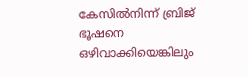കേസിൽനിന്ന് ബ്രിജ് ഭൂഷനെ ഒഴിവാക്കിയെങ്കിലും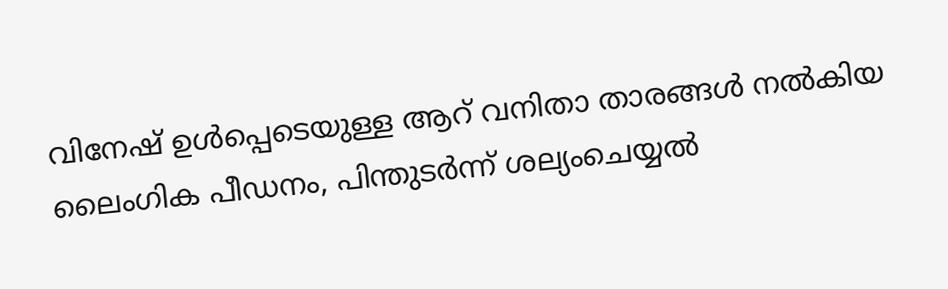വിനേഷ് ഉൾപ്പെടെയുള്ള ആറ് വനിതാ താരങ്ങൾ നൽകിയ ലൈംഗിക പീഡനം, പിന്തുടർന്ന് ശല്യംചെയ്യൽ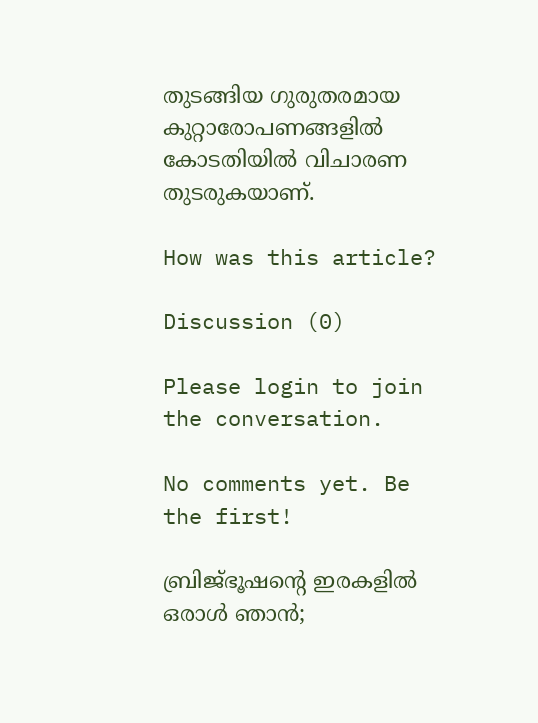തുടങ്ങിയ ഗുരുതരമായ കുറ്റാരോപണങ്ങളിൽ കോടതിയിൽ വിചാരണ തുടരുകയാണ്.

How was this article?

Discussion (0)

Please login to join the conversation.

No comments yet. Be the first!

ബ്രിജ്ഭൂഷന്റെ ഇരകളിൽ ഒരാൾ ഞാൻ;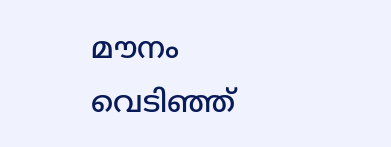മൗനം വെടിഞ്ഞ്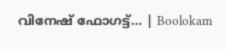വിനേഷ് ഫോഗട്ട്… | Boolokam